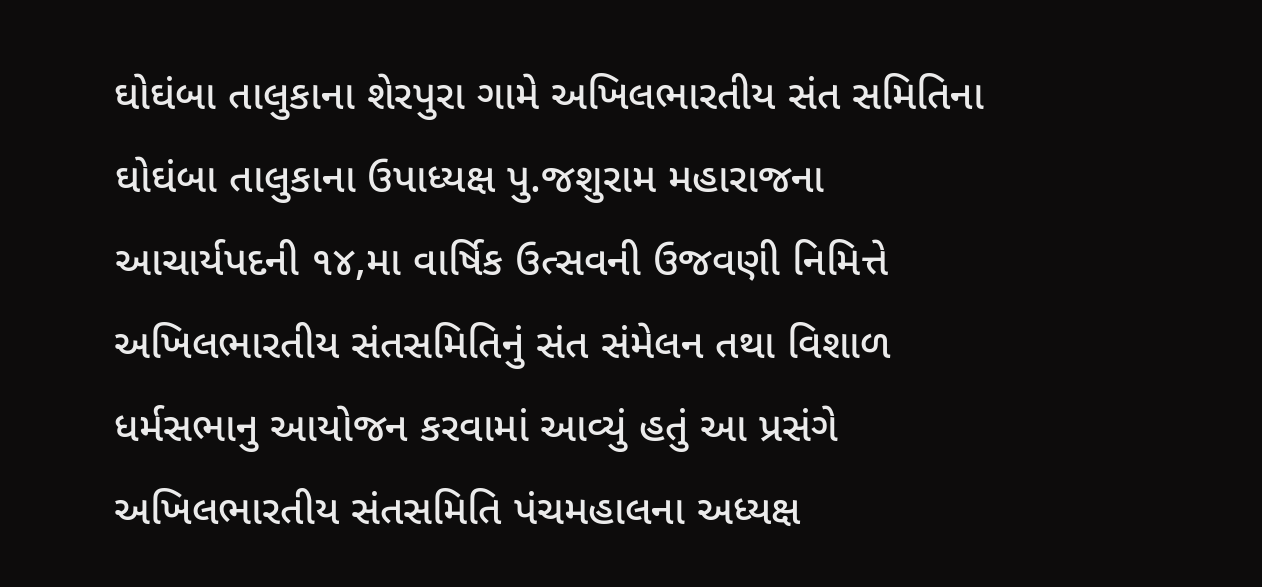ઘોઘંબા તાલુકાના શેરપુરા ગામે અખિલભારતીય સંત સમિતિના ઘોઘંબા તાલુકાના ઉપાધ્યક્ષ પુ.જશુરામ મહારાજના આચાર્યપદની ૧૪,મા વાર્ષિક ઉત્સવની ઉજવણી નિમિત્તે અખિલભારતીય સંતસમિતિનું સંત સંમેલન તથા વિશાળ ધર્મસભાનુ આયોજન કરવામાં આવ્યું હતું આ પ્રસંગે અખિલભારતીય સંતસમિતિ પંચમહાલના અધ્યક્ષ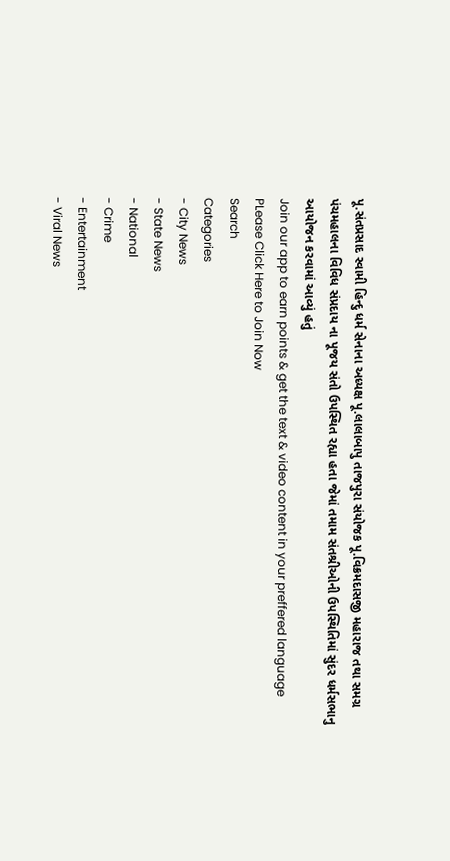પૂ.સંતપ્રસાદ સ્વામી હિન્દુ ધર્મ સેનાના અધ્યક્ષ પૂ.લાલાબાપુ તાજપુરા સંયોજક પૂ.વિક્રમદાસજી મહારાજ તથા સમગ્ર પંચમહાલના વિવિધ સંપ્રદાય ના પૂજય સંતો ઉપસ્થિત રહ્યા હતા જેમાં તમામ સંતશ્રીઓની ઉપસ્થિતિમાં સુંદર ધર્મસભાનુ આયોજન કરવામાં આવ્યું હતું
Join our app to earn points & get the text & video content in your preffered language
PLease Click Here to Join Now
Search
Categories
- City News
- State News
- National
- Crime
- Entertainment
- Viral News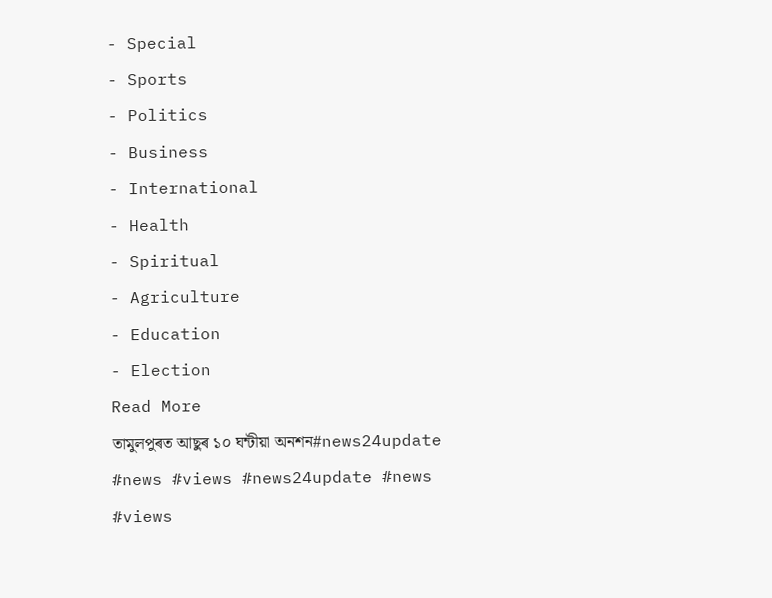- Special
- Sports
- Politics
- Business
- International
- Health
- Spiritual
- Agriculture
- Education
- Election
Read More
তামুলপুৰত আছুৰ ১০ ঘন্টীয়া অনশন#news24update #news #views #news24update #news #views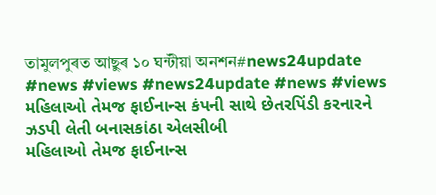তামুলপুৰত আছুৰ ১০ ঘন্টীয়া অনশন#news24update #news #views #news24update #news #views
મહિલાઓ તેમજ ફાઈનાન્સ કંપની સાથે છેતરપિંડી કરનારને ઝડપી લેતી બનાસકાંઠા એલસીબી
મહિલાઓ તેમજ ફાઈનાન્સ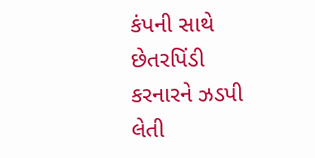કંપની સાથે છેતરપિંડી કરનારને ઝડપી લેતી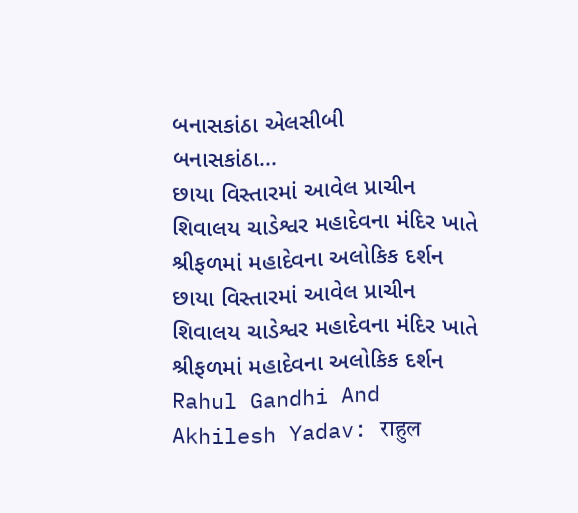બનાસકાંઠા એલસીબી
બનાસકાંઠા...
છાયા વિસ્તારમાં આવેલ પ્રાચીન શિવાલય ચાડેશ્વર મહાદેવના મંદિર ખાતે શ્રીફળમાં મહાદેવના અલોકિક દર્શન
છાયા વિસ્તારમાં આવેલ પ્રાચીન શિવાલય ચાડેશ્વર મહાદેવના મંદિર ખાતે શ્રીફળમાં મહાદેવના અલોકિક દર્શન
Rahul Gandhi And Akhilesh Yadav: राहुल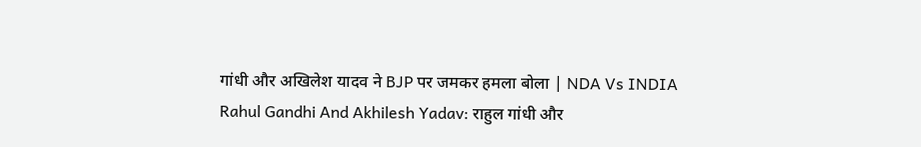गांधी और अखिलेश यादव ने BJP पर जमकर हमला बोला | NDA Vs INDIA
Rahul Gandhi And Akhilesh Yadav: राहुल गांधी और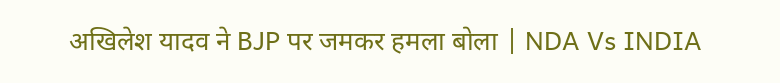अखिलेश यादव ने BJP पर जमकर हमला बोला | NDA Vs INDIA